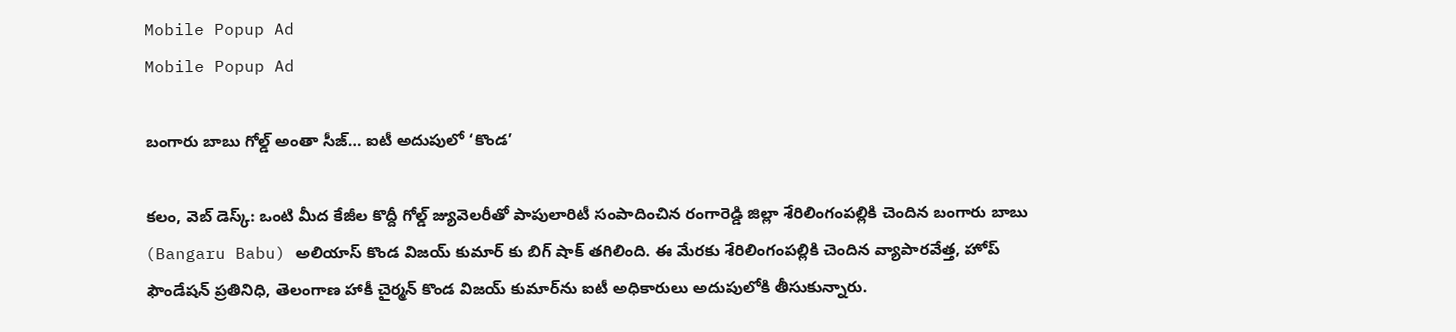Mobile Popup Ad
Mobile Popup Ad

బంగారు బాబు గోల్డ్ అంతా సీజ్… ఐటీ అదుపులో ‘కొండ’

కలం, వెబ్ డెస్క్: ఒంటి మీద కేజీల కొద్దీ గోల్డ్‌ జ్యువెలరీతో పాపులారిటీ సంపాదించిన రంగారెడ్డి జిల్లా శేరిలింగంపల్లికి చెందిన బంగారు బాబు (Bangaru Babu) అలియాస్‌ కొండ విజయ్‌ కుమార్‌ కు బిగ్ షాక్ తగిలింది. ఈ మేరకు శేరిలింగంపల్లికి చెందిన వ్యాపారవేత్త, హోప్ ఫౌండేషన్ ప్రతినిధి, తెలంగాణ హాకీ చైర్మన్ కొండ విజయ్ కుమార్‌ను ఐటీ అధికారులు అదుపులోకి తీసుకున్నారు.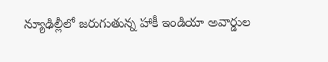న్యూఢిల్లీలో జరుగుతున్న హాకీ ఇండియా అవార్డుల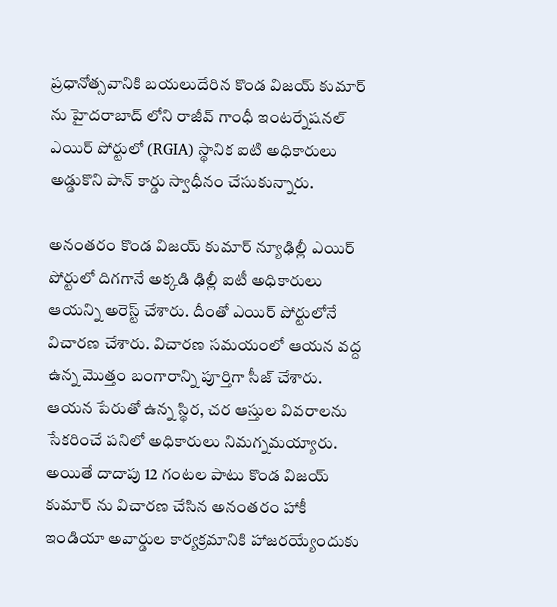ప్రధానోత్సవానికి బయలుదేరిన కొండ విజయ్ కుమార్ ను హైదరాబాద్ లోని రాజీవ్ గాంధీ ఇంటర్నేషనల్ ఎయిర్ పోర్టులో (RGIA) స్థానిక ఐటి అధికారులు అడ్డుకొని పాన్ కార్డు స్వాధీనం చేసుకున్నారు.

అనంతరం కొండ విజయ్ కుమార్ న్యూఢిల్లీ ఎయిర్ పోర్టులో దిగగానే అక్కడి ఢిల్లీ ఐటీ అధికారులు ఆయన్ని అరెస్ట్ చేశారు. దీంతో ఎయిర్ పోర్టులోనే విచారణ చేశారు. విచారణ సమయంలో ఆయన వద్ద ఉన్న మొత్తం బంగారాన్ని పూర్తిగా సీజ్ చేశారు. ఆయన పేరుతో ఉన్న స్థిర, చర ఆస్తుల వివరాలను సేకరించే పనిలో అధికారులు నిమగ్నమయ్యారు. అయితే దాదాపు 12 గంటల పాటు కొండ విజయ్ కుమార్ ను విచారణ చేసిన అనంతరం హాకీ ఇండియా అవార్డుల కార్యక్రమానికి హాజరయ్యేందుకు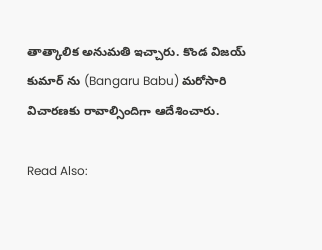తాత్కాలిక అనుమతి ఇచ్చారు. కొండ విజయ్‌ కుమార్‌ ను (Bangaru Babu) మరోసారి విచారణకు రావాల్సిందిగా ఆదేశించారు.

Read Also: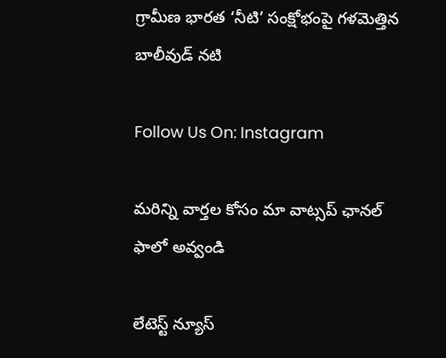గ్రామీణ భారత ‘నీటి’ సంక్షోభంపై గళమెత్తిన బాలీవుడ్ నటి

Follow Us On: Instagram

మ‌రిన్ని వార్త‌ల కోసం మా వాట్స‌ప్ ఛాన‌ల్ ఫాలో అవ్వండి

లేటెస్ట్ న్యూస్‌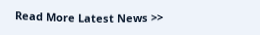Read More Latest News >>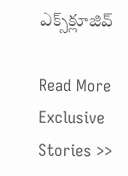ఎక్స్‌క్లూజివ్‌

Read More Exclusive Stories >>